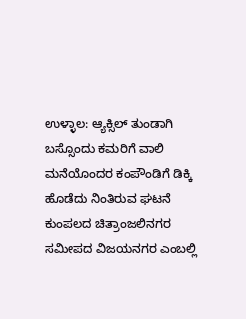ಉಳ್ಳಾಲ: ಆ್ಯಕ್ಸಿಲ್ ತುಂಡಾಗಿ ಬಸ್ಸೊಂದು ಕಮರಿಗೆ ವಾಲಿ ಮನೆಯೊಂದರ ಕಂಪೌಂಡಿಗೆ ಡಿಕ್ಕಿ ಹೊಡೆದು ನಿಂತಿರುವ ಘಟನೆ ಕುಂಪಲದ ಚಿತ್ರಾಂಜಲಿನಗರ ಸಮೀಪದ ವಿಜಯನಗರ ಎಂಬಲ್ಲಿ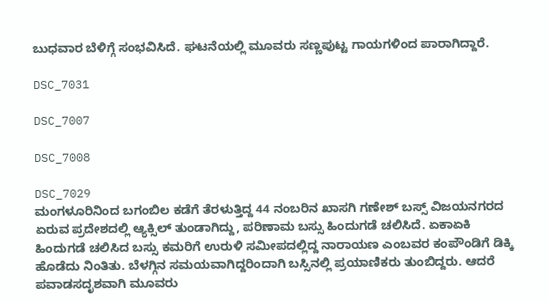ಬುಧವಾರ ಬೆಳಿಗ್ಗೆ ಸಂಭವಿಸಿದೆ. ಘಟನೆಯಲ್ಲಿ ಮೂವರು ಸಣ್ಣಪುಟ್ಟ ಗಾಯಗಳಿಂದ ಪಾರಾಗಿದ್ದಾರೆ.

DSC_7031

DSC_7007

DSC_7008

DSC_7029
ಮಂಗಳೂರಿನಿಂದ ಬಗಂಬಿಲ ಕಡೆಗೆ ತೆರಳುತ್ತಿದ್ದ 44 ನಂಬರಿನ ಖಾಸಗಿ ಗಣೇಶ್ ಬಸ್ಸ್ ವಿಜಯನಗರದ ಏರುವ ಪ್ರದೇಶದಲ್ಲಿ ಆ್ಯಕ್ಸಿಲ್ ತುಂಡಾಗಿದ್ದು, ಪರಿಣಾಮ ಬಸ್ಸು ಹಿಂದುಗಡೆ ಚಲಿಸಿದೆ. ಏಕಾಏಕಿ ಹಿಂದುಗಡೆ ಚಲಿಸಿದ ಬಸ್ಸು ಕಮರಿಗೆ ಉರುಳಿ ಸಮೀಪದಲ್ಲಿದ್ದ ನಾರಾಯಣ ಎಂಬವರ ಕಂಪೌಂಡಿಗೆ ಡಿಕ್ಕಿ ಹೊಡೆದು ನಿಂತಿತು. ಬೆಳಗ್ಗಿನ ಸಮಯವಾಗಿದ್ದರಿಂದಾಗಿ ಬಸ್ಸಿನಲ್ಲಿ ಪ್ರಯಾಣಿಕರು ತುಂಬಿದ್ದರು. ಆದರೆ ಪವಾಡಸದೃಶವಾಗಿ ಮೂವರು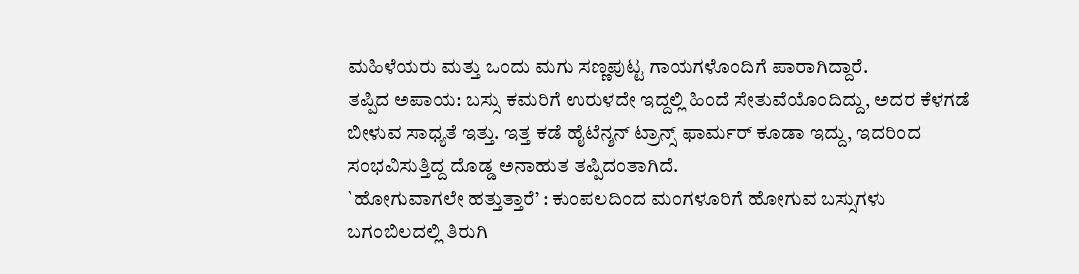ಮಹಿಳೆಯರು ಮತ್ತು ಒಂದು ಮಗು ಸಣ್ಣಪುಟ್ಟ ಗಾಯಗಳೊಂದಿಗೆ ಪಾರಾಗಿದ್ದಾರೆ.
ತಪ್ಪಿದ ಅಪಾಯ: ಬಸ್ಸು ಕಮರಿಗೆ ಉರುಳದೇ ಇದ್ದಲ್ಲಿ ಹಿಂದೆ ಸೇತುವೆಯೊಂದಿದ್ದು, ಅದರ ಕೆಳಗಡೆ ಬೀಳುವ ಸಾಧ್ಯತೆ ಇತ್ತು. ಇತ್ತ ಕಡೆ ಹೈಟೆನ್ಶನ್ ಟ್ರಾನ್ಸ್ ಫಾರ್ಮರ್ ಕೂಡಾ ಇದ್ದು, ಇದರಿಂದ ಸಂಭವಿಸುತ್ತಿದ್ದ ದೊಡ್ಡ ಅನಾಹುತ ತಪ್ಪಿದಂತಾಗಿದೆ.
`ಹೋಗುವಾಗಲೇ ಹತ್ತುತ್ತಾರೆ’ : ಕುಂಪಲದಿಂದ ಮಂಗಳೂರಿಗೆ ಹೋಗುವ ಬಸ್ಸುಗಳು ಬಗಂಬಿಲದಲ್ಲಿ ತಿರುಗಿ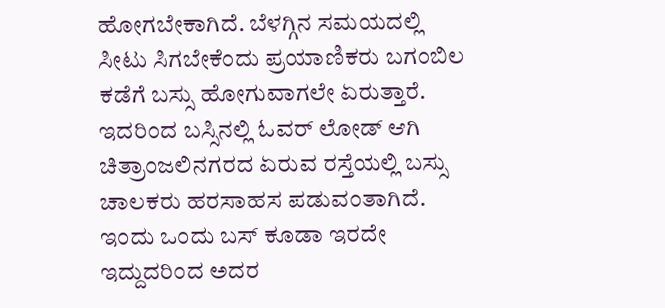ಹೋಗಬೇಕಾಗಿದೆ. ಬೆಳಗ್ಗಿನ ಸಮಯದಲ್ಲಿ ಸೀಟು ಸಿಗಬೇಕೆಂದು ಪ್ರಯಾಣಿಕರು ಬಗಂಬಿಲ ಕಡೆಗೆ ಬಸ್ಸು ಹೋಗುವಾಗಲೇ ಏರುತ್ತಾರೆ. ಇದರಿಂದ ಬಸ್ಸಿನಲ್ಲಿ ಓವರ್ ಲೋಡ್ ಆಗಿ ಚಿತ್ರಾಂಜಲಿನಗರದ ಏರುವ ರಸ್ತೆಯಲ್ಲಿ ಬಸ್ಸು ಚಾಲಕರು ಹರಸಾಹಸ ಪಡುವಂತಾಗಿದೆ. ಇಂದು ಒಂದು ಬಸ್ ಕೂಡಾ ಇರದೇ ಇದ್ದುದರಿಂದ ಅದರ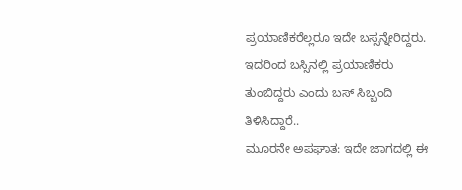ಪ್ರಯಾಣಿಕರೆಲ್ಲರೂ ಇದೇ ಬಸ್ಸನ್ನೇರಿದ್ದರು. ಇದರಿಂದ ಬಸ್ಸಿನಲ್ಲಿ ಪ್ರಯಾಣಿಕರು ತುಂಬಿದ್ದರು ಎಂದು ಬಸ್ ಸಿಬ್ಬಂದಿ ತಿಳಿಸಿದ್ದಾರೆ..
ಮೂರನೇ ಅಪಘಾತ: ಇದೇ ಜಾಗದಲ್ಲಿ ಈ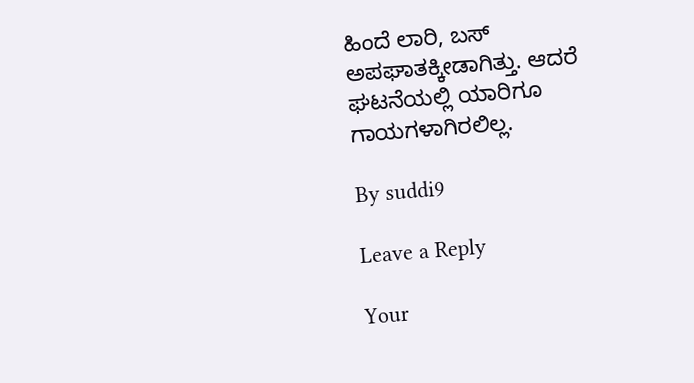ಹಿಂದೆ ಲಾರಿ, ಬಸ್ ಅಪಘಾತಕ್ಕೀಡಾಗಿತ್ತು. ಆದರೆ ಘಟನೆಯಲ್ಲಿ ಯಾರಿಗೂ ಗಾಯಗಳಾಗಿರಲಿಲ್ಲ.

By suddi9

Leave a Reply

Your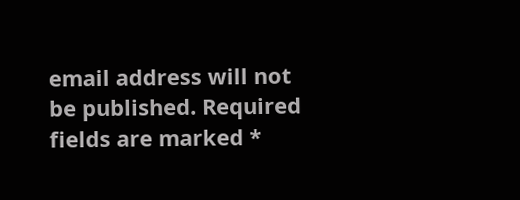email address will not be published. Required fields are marked *